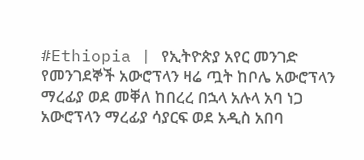#Ethiopia | የኢትዮጵያ አየር መንገድ የመንገደኞች አውሮፕላን ዛሬ ጧት ከቦሌ አውሮፕላን ማረፊያ ወደ መቐለ ከበረረ በኋላ አሉላ አባ ነጋ አውሮፕላን ማረፊያ ሳያርፍ ወደ አዲስ አበባ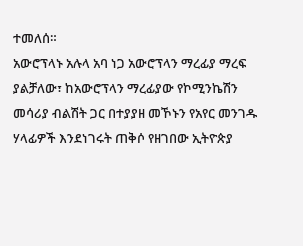ተመለሰ።
አውሮፕላኑ አሉላ አባ ነጋ አውሮፕላን ማረፊያ ማረፍ ያልቻለው፣ ከአውሮፕላን ማረፊያው የኮሚንኬሽን መሳሪያ ብልሽት ጋር በተያያዘ መኾኑን የአየር መንገዱ ሃላፊዎች እንደነገሩት ጠቅሶ የዘገበው ኢትዮጵያ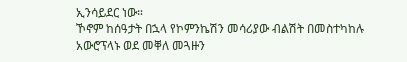ኢንሳይደር ነው።
ኾኖም ከሰዓታት በኋላ የኮምንኬሽን መሳሪያው ብልሽት በመስተካከሉ አውሮፕላኑ ወደ መቐለ መጓዙን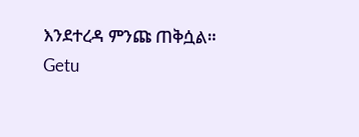እንደተረዳ ምንጩ ጠቅሷል።
Getu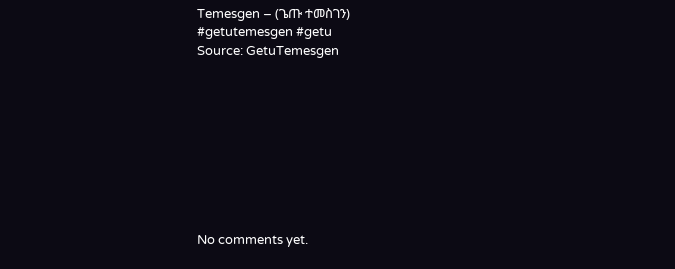Temesgen – (ጌጡ ተመስገን)
#getutemesgen #getu
Source: GetuTemesgen









No comments yet.